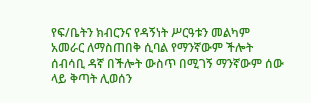የፍ/ቤትን ክብርንና የዳኝነት ሥርዓቱን መልካም አመራር ለማስጠበቅ ሲባል የማንኛውም ችሎት ሰብሳቢ ዳኛ በችሎት ውስጥ በሚገኝ ማንኛውም ሰው ላይ ቅጣት ሊወሰን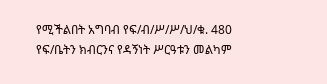የሚችልበት አግባብ የፍ/ብ/ሥ/ሥ/ህ/ቁ. 480
የፍ/ቤትን ክብርንና የዳኝነት ሥርዓቱን መልካም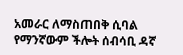አመራር ለማስጠበቅ ሲባል የማንኛውም ችሎት ሰብሳቢ ዳኛ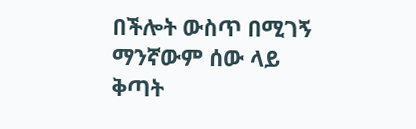በችሎት ውስጥ በሚገኝ ማንኛውም ሰው ላይ ቅጣት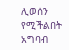ሊወሰን የሚችልበት አግባብ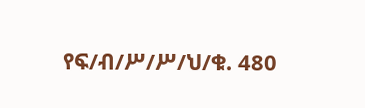የፍ/ብ/ሥ/ሥ/ህ/ቁ. 480